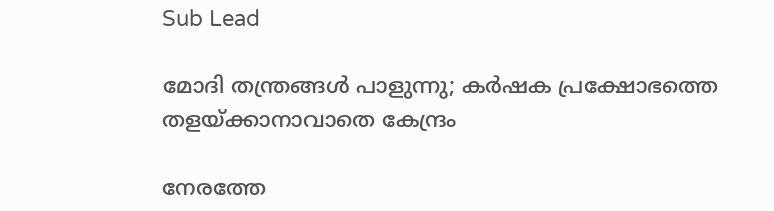Sub Lead

മോദി തന്ത്രങ്ങൾ പാളുന്നു; കർഷക പ്രക്ഷോഭത്തെ തളയ്ക്കാനാവാതെ കേന്ദ്രം

നേരത്തേ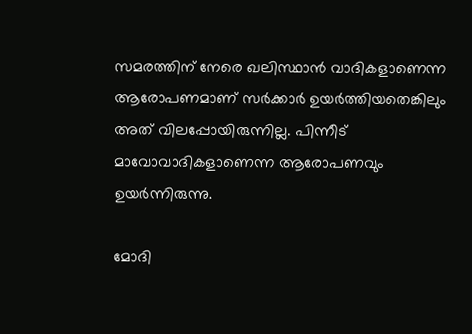സമരത്തിന് നേരെ ഖലിസ്ഥാൻ വാദികളാണെന്ന ആരോപണമാണ് സർക്കാർ ഉയർത്തിയതെങ്കിലും അത് വിലപ്പോയിരുന്നില്ല. പിന്നീട് മാവോവാദികളാണെന്ന ആരോപണവും ഉയർന്നിരുന്നു.

മോദി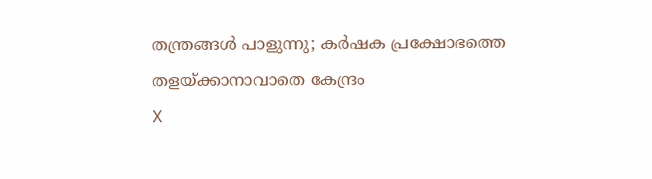തന്ത്രങ്ങൾ പാളുന്നു; കർഷക പ്രക്ഷോഭത്തെ തളയ്ക്കാനാവാതെ കേന്ദ്രം
X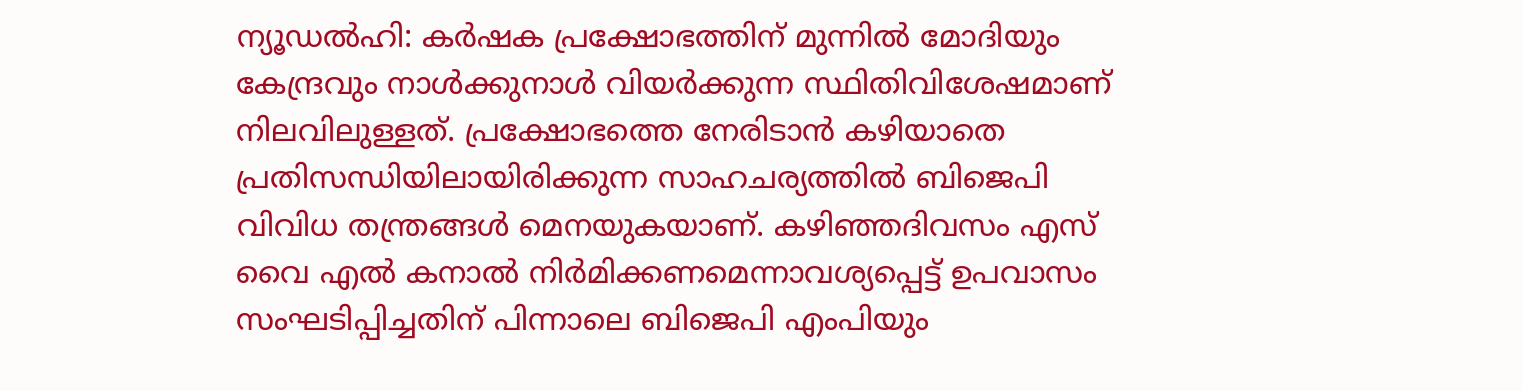ന്യൂഡൽഹി: കർഷക പ്രക്ഷോഭത്തിന് മുന്നിൽ മോദിയും കേന്ദ്രവും നാൾക്കുനാൾ വിയർക്കുന്ന സ്ഥിതിവിശേഷമാണ് നിലവിലുള്ളത്. പ്രക്ഷോഭത്തെ നേരിടാൻ കഴിയാതെ പ്രതിസന്ധിയിലായിരിക്കുന്ന സാഹചര്യത്തിൽ ബിജെപി വിവിധ തന്ത്രങ്ങൾ മെനയുകയാണ്. കഴിഞ്ഞദിവസം എസ് വൈ എൽ കനാൽ നിർമിക്കണമെന്നാവശ്യപ്പെട്ട് ഉപവാസം സംഘടിപ്പിച്ചതിന് പിന്നാലെ ബിജെപി എംപിയും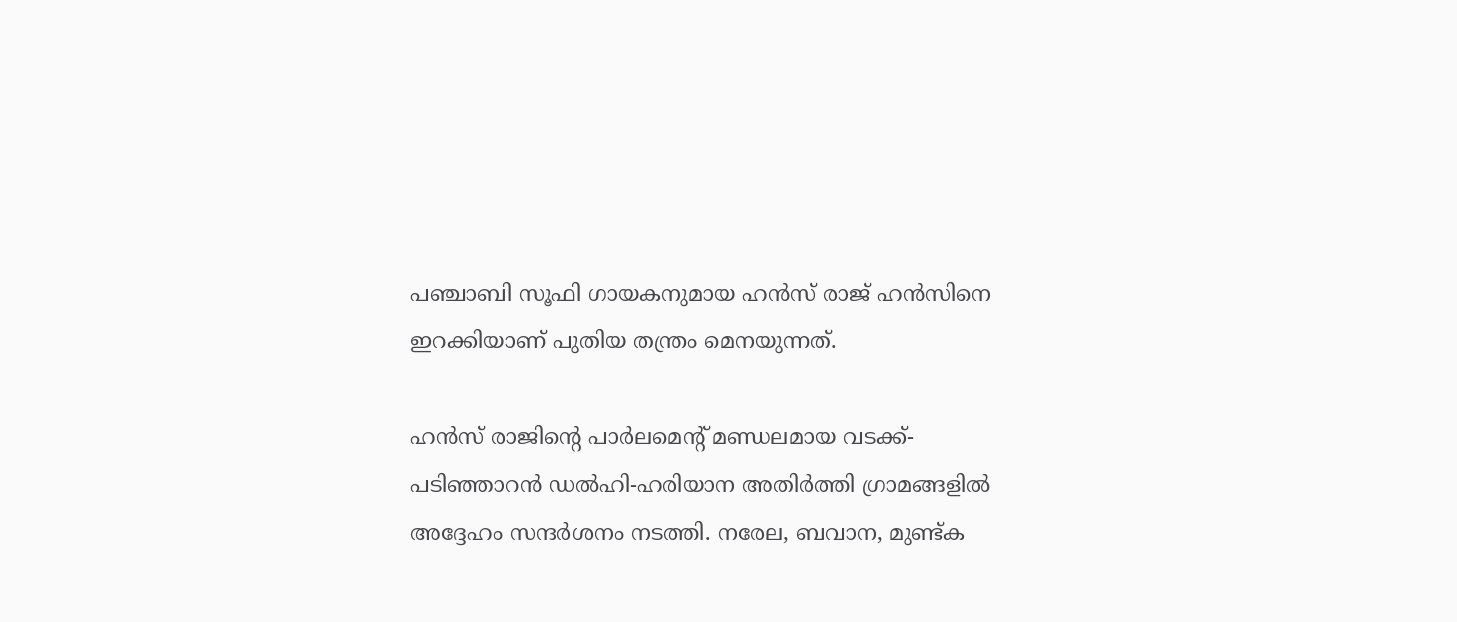പഞ്ചാബി സൂഫി ഗായകനുമായ ഹൻസ് രാജ് ഹൻസിനെ ഇറക്കിയാണ് പുതിയ തന്ത്രം മെനയുന്നത്.

ഹൻസ് രാജിന്റെ പാർലമെന്റ് മണ്ഡലമായ വടക്ക്-പടിഞ്ഞാറൻ ഡൽഹി-ഹരിയാന അതിർത്തി ഗ്രാമങ്ങളിൽ അദ്ദേഹം സന്ദർശനം നടത്തി. നരേല, ബവാന, മുണ്ട്ക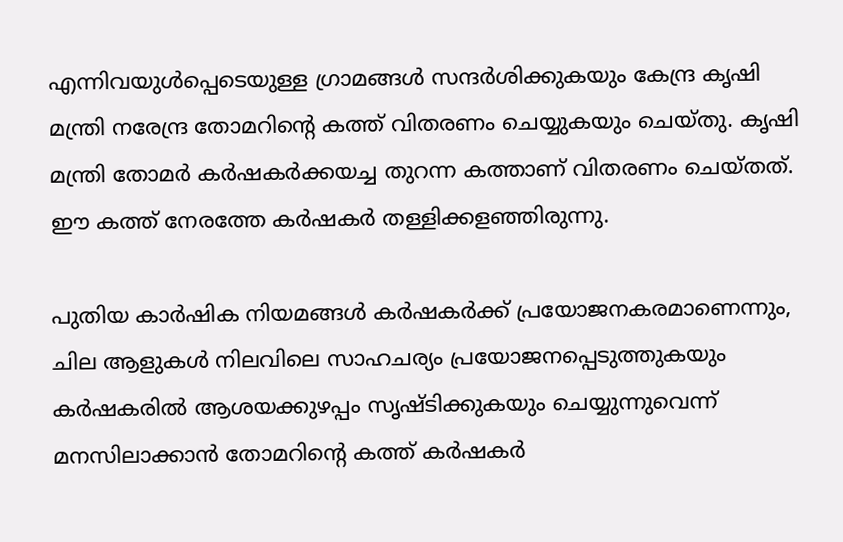എന്നിവയുൾപ്പെടെയുള്ള ഗ്രാമങ്ങൾ സന്ദർശിക്കുകയും കേന്ദ്ര കൃഷി മന്ത്രി നരേന്ദ്ര തോമറിന്റെ കത്ത് വിതരണം ചെയ്യുകയും ചെയ്തു. കൃഷി മന്ത്രി തോമർ കർഷകർക്കയച്ച തുറന്ന കത്താണ് വിതരണം ചെയ്തത്. ഈ കത്ത് നേരത്തേ കർഷകർ തള്ളിക്കളഞ്ഞിരുന്നു.

പുതിയ കാർഷിക നിയമങ്ങൾ കർഷകർക്ക് പ്രയോജനകരമാണെന്നും, ചില ആളുകൾ നിലവിലെ സാഹചര്യം പ്രയോജനപ്പെടുത്തുകയും കർഷകരിൽ ആശയക്കുഴപ്പം സൃഷ്ടിക്കുകയും ചെയ്യുന്നുവെന്ന് മനസിലാക്കാൻ തോമറിന്റെ കത്ത് കർഷകർ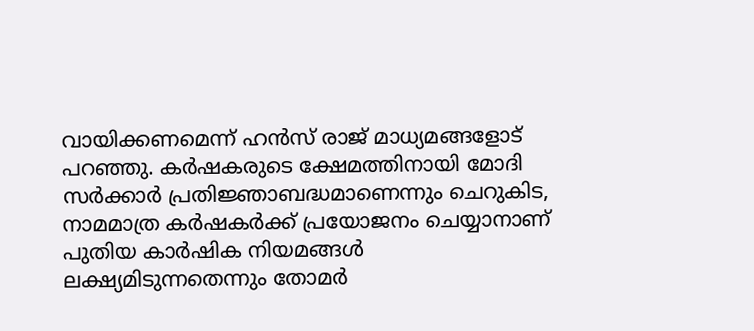വായിക്കണമെന്ന് ഹൻസ് രാജ് മാധ്യമങ്ങളോട് പറഞ്ഞു. കർഷകരുടെ ക്ഷേമത്തിനായി മോദി സർക്കാർ പ്രതിജ്ഞാബദ്ധമാണെന്നും ചെറുകിട, നാമമാത്ര കർഷകർക്ക് പ്രയോജനം ചെയ്യാനാണ് പുതിയ കാർഷിക നിയമങ്ങൾ ലക്ഷ്യമിടുന്നതെന്നും തോമർ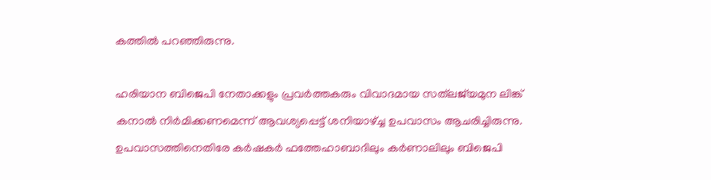കത്തിൽ പറഞ്ഞിരുന്നു.

ഹരിയാന ബിജെപി നേതാക്കളും പ്രവര്‍ത്തകരും വിവാദമായ സത്‌ലജ്‌യമുന ലിങ്ക് കനാല്‍ നിര്‍മിക്കണമെന്ന് ആവശ്യപ്പെട്ട് ശനിയാഴ്ച്ച ഉപവാസം ആചരിച്ചിരുന്നു. ഉപവാസത്തിനെതിരേ കര്‍ഷകര്‍ ഫത്തേഹാബാദിലും കര്‍ണാലിലും ബിജെപി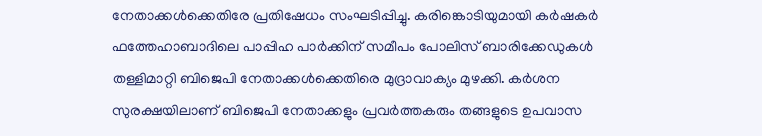നേതാക്കള്‍ക്കെതിരേ പ്രതിഷേധം സംഘടിപ്പിച്ചു. കരിങ്കൊടിയുമായി കര്‍ഷകര്‍ ഫത്തേഹാബാദിലെ പാപ്പിഹ പാര്‍ക്കിന് സമീപം പോലിസ് ബാരിക്കേഡുകള്‍ തള്ളിമാറ്റി ബിജെപി നേതാക്കള്‍ക്കെതിരെ മുദ്രാവാക്യം മുഴക്കി. കര്‍ശന സുരക്ഷയിലാണ് ബിജെപി നേതാക്കളും പ്രവര്‍ത്തകരും തങ്ങളുടെ ഉപവാസ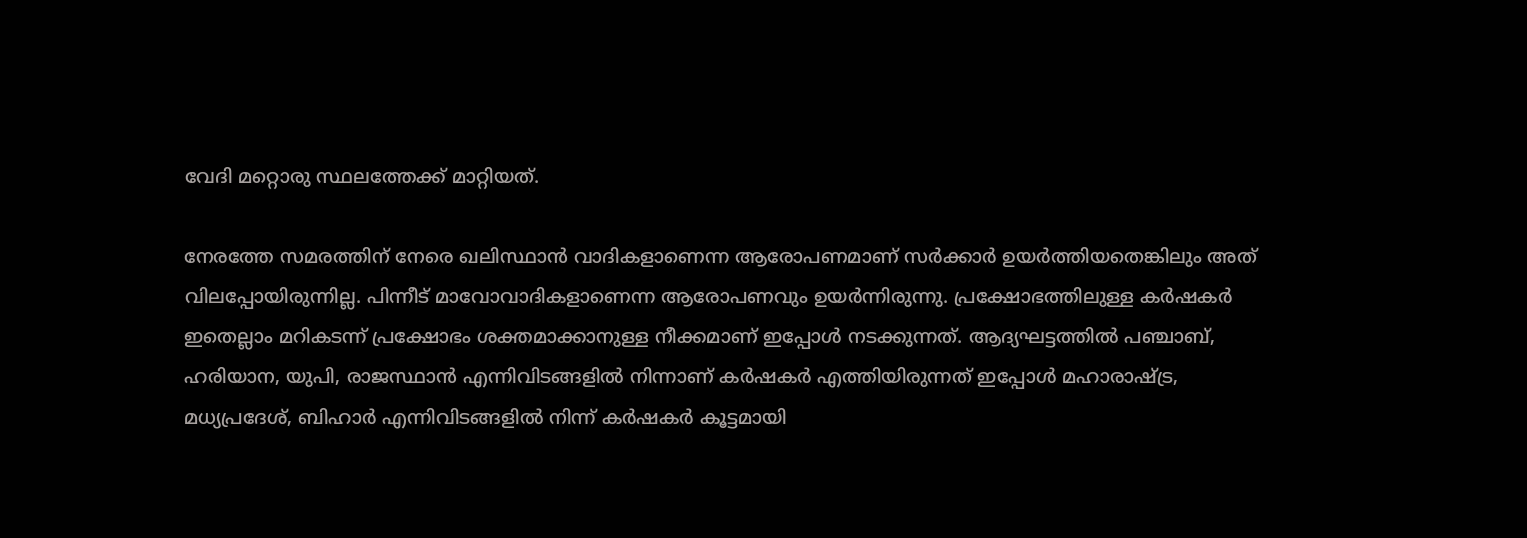വേദി മറ്റൊരു സ്ഥലത്തേക്ക് മാറ്റിയത്.

നേരത്തേ സമരത്തിന് നേരെ ഖലിസ്ഥാൻ വാദികളാണെന്ന ആരോപണമാണ് സർക്കാർ ഉയർത്തിയതെങ്കിലും അത് വിലപ്പോയിരുന്നില്ല. പിന്നീട് മാവോവാദികളാണെന്ന ആരോപണവും ഉയർന്നിരുന്നു. പ്രക്ഷോഭത്തിലുള്ള കർഷകർ ഇതെല്ലാം മറികടന്ന് പ്രക്ഷോഭം ശക്തമാക്കാനുള്ള നീക്കമാണ് ഇപ്പോൾ നടക്കുന്നത്. ആദ്യഘട്ടത്തിൽ പഞ്ചാബ്, ഹരിയാന, യുപി, രാജസ്ഥാൻ എന്നിവിടങ്ങളിൽ നിന്നാണ് കർഷകർ എത്തിയിരുന്നത് ഇപ്പോൾ മഹാരാഷ്ട്ര, മധ്യപ്രദേശ്, ബിഹാർ എന്നിവിടങ്ങളിൽ നിന്ന് കർഷകർ കൂട്ടമായി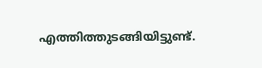എത്തിത്തുടങ്ങിയിട്ടുണ്ട്.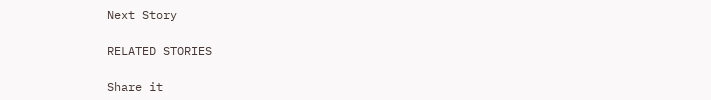Next Story

RELATED STORIES

Share it